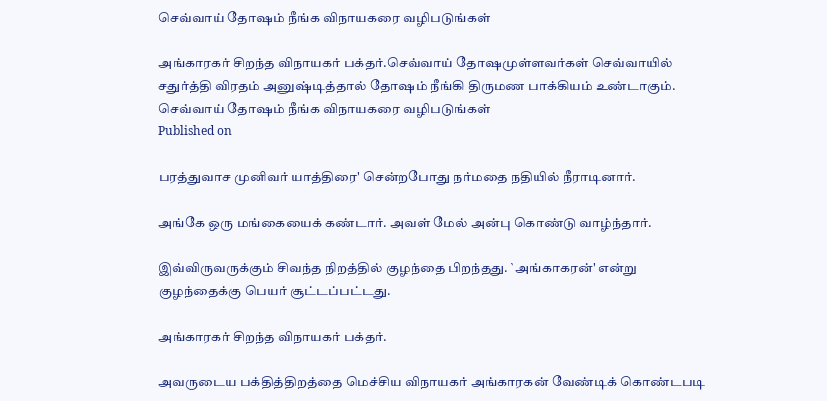செவ்வாய் தோஷம் நீங்க விநாயகரை வழிபடுங்கள்

அங்காரகர் சிறந்த விநாயகர் பக்தர்.செவ்வாய் தோஷமுள்ளவர்கள் செவ்வாயில் சதுர்த்தி விரதம் அனுஷ்டித்தால் தோஷம் நீங்கி திருமண பாக்கியம் உண்டாகும்.
செவ்வாய் தோஷம் நீங்க விநாயகரை வழிபடுங்கள்
Published on

பரத்துவாச முனிவர் யாத்திரை' சென்றபோது நர்மதை நதியில் நீராடினார்.

அங்கே ஒரு மங்கையைக் கண்டார். அவள் மேல் அன்பு கொண்டு வாழ்ந்தார்.

இவ்விருவருக்கும் சிவந்த நிறத்தில் குழந்தை பிறந்தது. `அங்காகரன்' என்று குழந்தைக்கு பெயர் சூட்டப்பட்டது.

அங்காரகர் சிறந்த விநாயகர் பக்தர்.

அவருடைய பக்தித்திறத்தை மெச்சிய விநாயகர் அங்காரகன் வேண்டிக் கொண்டபடி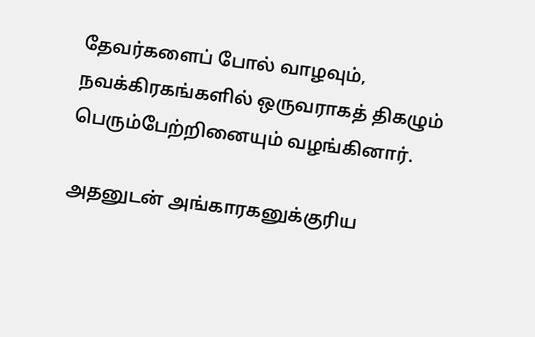தேவர்களைப் போல் வாழவும், நவக்கிரகங்களில் ஒருவராகத் திகழும் பெரும்பேற்றினையும் வழங்கினார்.

அதனுடன் அங்காரகனுக்குரிய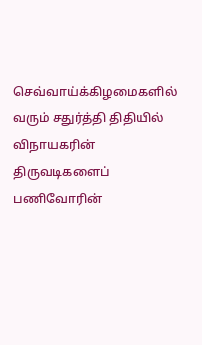செவ்வாய்க்கிழமைகளில் வரும் சதுர்த்தி திதியில் விநாயகரின் திருவடிகளைப் பணிவோரின்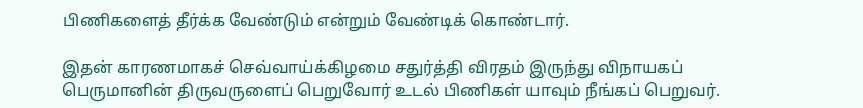பிணிகளைத் தீர்க்க வேண்டும் என்றும் வேண்டிக் கொண்டார்.

இதன் காரணமாகச் செவ்வாய்க்கிழமை சதுர்த்தி விரதம் இருந்து விநாயகப் பெருமானின் திருவருளைப் பெறுவோர் உடல் பிணிகள் யாவும் நீங்கப் பெறுவர்.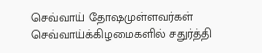செவ்வாய் தோஷமுள்ளவர்கள் செவ்வாய்க்கிழமைகளில் சதுர்த்தி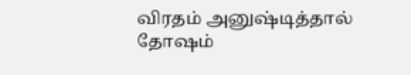விரதம் அனுஷ்டித்தால் தோஷம்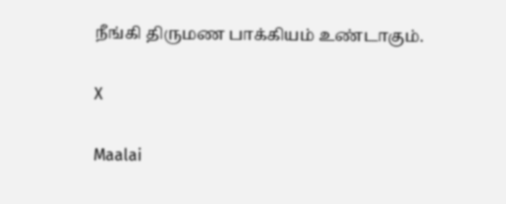நீங்கி திருமண பாக்கியம் உண்டாகும்.

X

Maalai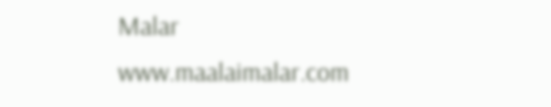Malar
www.maalaimalar.com